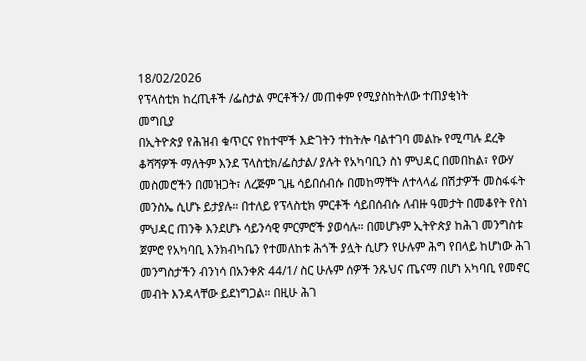18/02/2026
የፕላስቲክ ከረጢቶች /ፌስታል ምርቶችን/ መጠቀም የሚያስከትለው ተጠያቂነት
መግቢያ
በኢትዮጵያ የሕዝብ ቁጥርና የከተሞች እድገትን ተከትሎ ባልተገባ መልኩ የሚጣሉ ደረቅ ቆሻሻዎች ማለትም እንደ ፕላስቲክ/ፌስታል/ ያሉት የአካባቢን ስነ ምህዳር በመበከል፣ የውሃ መስመሮችን በመዝጋት፣ ለረጅም ጊዜ ሳይበሰብሱ በመከማቸት ለተላላፊ በሽታዎች መስፋፋት መንስኤ ሲሆኑ ይታያሉ። በተለይ የፕላስቲክ ምርቶች ሳይበሰብሱ ለብዙ ዓመታት በመቆየት የስነ ምህዳር ጠንቅ እንደሆኑ ሳይንሳዊ ምርምሮች ያወሳሉ። በመሆኑም ኢትዮጵያ ከሕገ መንግስቱ ጀምሮ የአካባቢ እንክብካቤን የተመለከቱ ሕጎች ያሏት ሲሆን የሁሉም ሕግ የበላይ ከሆነው ሕገ መንግስታችን ብንነሳ በአንቀጽ 44/1/ ስር ሁሉም ሰዎች ንጹህና ጤናማ በሆነ አካባቢ የመኖር መብት እንዳላቸው ይደነግጋል። በዚሁ ሕገ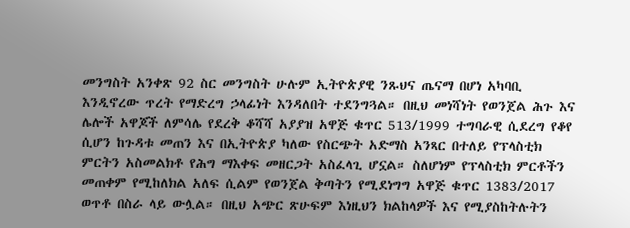መንግስት አንቀጽ 92 ስር መንግስት ሁሉም ኢትዮጵያዊ ንጹህና ጤናማ በሆነ አካባቢ እንዲኖረው ጥረት የማድረግ ኃላፊነት እንዳለበት ተደንግጓል። በዚህ መነሻነት የወንጀል ሕጉ እና ሌሎች አዋጆች ለምሳሌ የደረቅ ቆሻሻ አያያዝ አዋጅ ቁጥር 513/1999 ተግባራዊ ሲደረግ የቆየ ሲሆን ከጉዳቱ መጠን እና በኢትዮጵያ ካለው የስርጭት አድማስ አንጻር በተለይ የፕላስቲክ ምርትን አስመልክቶ የሕግ ማእቀፍ መዘርጋት አስፈላጊ ሆኗል። ስለሆነም የፕላስቲክ ምርቶችን መጠቀም የሚከለክል አለፍ ሲልም የወንጀል ቅጣትን የሚደነግግ አዋጅ ቁጥር 1383/2017 ወጥቶ በስራ ላይ ውሏል። በዚህ አጭር ጽሁፍም እነዚህን ክልከላዎች እና የሚያስከትሉትን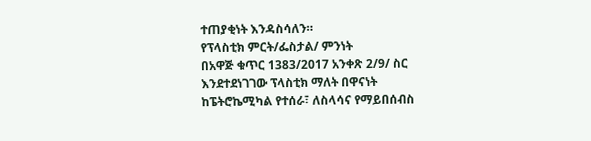ተጠያቂነት እንዳስሳለን።
የፕላስቲክ ምርት/ፌስታል/ ምንነት
በአዋጅ ቁጥር 1383/2017 አንቀጽ 2/9/ ስር እንደተደነገገው ፕላስቲክ ማለት በዋናነት ከፔትሮኬሚካል የተሰራ፣ ለስላሳና የማይበሰብስ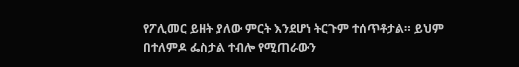የፖሊመር ይዘት ያለው ምርት እንደሆነ ትርጉም ተሰጥቶታል። ይህም በተለምዶ ፌስታል ተብሎ የሚጠራውን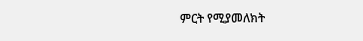ምርት የሚያመለክት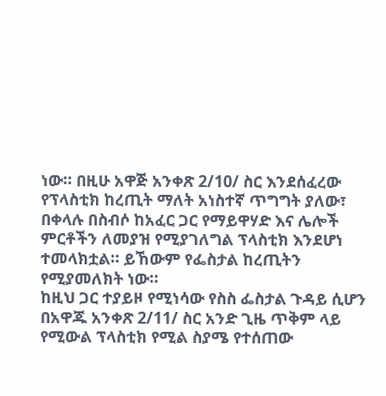ነው። በዚሁ አዋጅ አንቀጽ 2/10/ ስር እንደሰፈረው የፕላስቲክ ከረጢት ማለት አነስተኛ ጥግግት ያለው፣ በቀላሉ በስብሶ ከአፈር ጋር የማይዋሃድ እና ሌሎች ምርቶችን ለመያዝ የሚያገለግል ፕላስቲክ እንደሆነ ተመላክቷል። ይኸውም የፌስታል ከረጢትን የሚያመለክት ነው።
ከዚህ ጋር ተያይዞ የሚነሳው የስስ ፌስታል ጉዳይ ሲሆን በአዋጁ አንቀጽ 2/11/ ስር አንድ ጊዜ ጥቅም ላይ የሚውል ፕላስቲክ የሚል ስያሜ የተሰጠው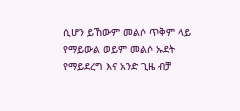ሲሆን ይኸውም መልሶ ጥቅም ላይ የማይውል ወይም መልሶ ኡደት የማይደረግ እና አንድ ጊዜ ብቻ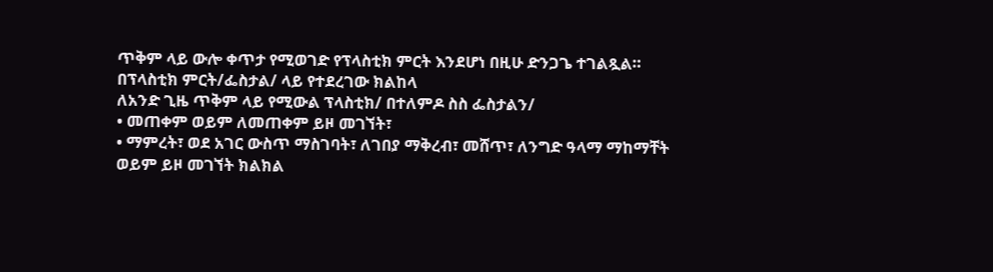ጥቅም ላይ ውሎ ቀጥታ የሚወገድ የፕላስቲክ ምርት እንደሆነ በዚሁ ድንጋጌ ተገልጿል።
በፕላስቲክ ምርት/ፌስታል/ ላይ የተደረገው ክልከላ
ለአንድ ጊዜ ጥቅም ላይ የሚውል ፕላስቲክ/ በተለምዶ ስስ ፌስታልን/
• መጠቀም ወይም ለመጠቀም ይዞ መገኘት፣
• ማምረት፣ ወደ አገር ውስጥ ማስገባት፣ ለገበያ ማቅረብ፣ መሸጥ፣ ለንግድ ዓላማ ማከማቸት ወይም ይዞ መገኘት ክልክል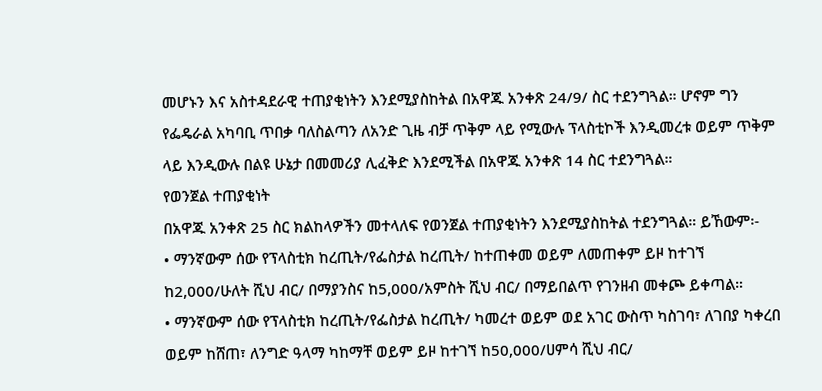መሆኑን እና አስተዳደራዊ ተጠያቂነትን እንደሚያስከትል በአዋጁ አንቀጽ 24/9/ ስር ተደንግጓል። ሆኖም ግን የፌዴራል አካባቢ ጥበቃ ባለስልጣን ለአንድ ጊዜ ብቻ ጥቅም ላይ የሚውሉ ፕላስቲኮች እንዲመረቱ ወይም ጥቅም ላይ እንዲውሉ በልዩ ሁኔታ በመመሪያ ሊፈቅድ እንደሚችል በአዋጁ አንቀጽ 14 ስር ተደንግጓል።
የወንጀል ተጠያቂነት
በአዋጁ አንቀጽ 25 ስር ክልከላዎችን መተላለፍ የወንጀል ተጠያቂነትን እንደሚያስከትል ተደንግጓል። ይኸውም፡-
• ማንኛውም ሰው የፕላስቲክ ከረጢት/የፌስታል ከረጢት/ ከተጠቀመ ወይም ለመጠቀም ይዞ ከተገኘ ከ2,000/ሁለት ሺህ ብር/ በማያንስና ከ5,000/አምስት ሺህ ብር/ በማይበልጥ የገንዘብ መቀጮ ይቀጣል።
• ማንኛውም ሰው የፕላስቲክ ከረጢት/የፌስታል ከረጢት/ ካመረተ ወይም ወደ አገር ውስጥ ካስገባ፣ ለገበያ ካቀረበ ወይም ከሸጠ፣ ለንግድ ዓላማ ካከማቸ ወይም ይዞ ከተገኘ ከ50,000/ሀምሳ ሺህ ብር/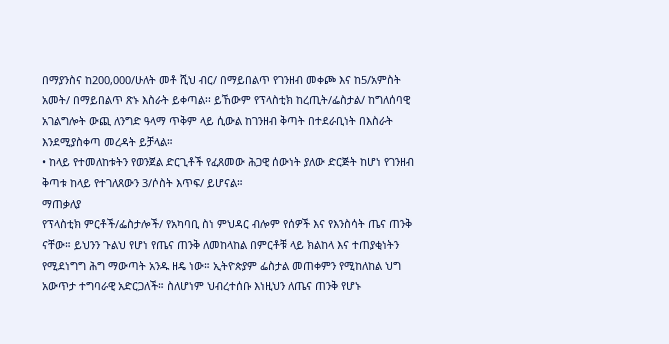በማያንስና ከ200,000/ሁለት መቶ ሺህ ብር/ በማይበልጥ የገንዘብ መቀጮ እና ከ5/አምስት አመት/ በማይበልጥ ጽኑ እስራት ይቀጣል፡፡ ይኸውም የፕላስቲክ ከረጢት/ፌስታል/ ከግለሰባዊ አገልግሎት ውጪ ለንግድ ዓላማ ጥቅም ላይ ሲውል ከገንዘብ ቅጣት በተደራቢነት በእስራት እንደሚያስቀጣ መረዳት ይቻላል።
• ከላይ የተመለከቱትን የወንጀል ድርጊቶች የፈጸመው ሕጋዊ ሰውነት ያለው ድርጅት ከሆነ የገንዘብ ቅጣቱ ከላይ የተገለጸውን 3/ሶስት እጥፍ/ ይሆናል።
ማጠቃለያ
የፕላስቲክ ምርቶች/ፌስታሎች/ የአካባቢ ስነ ምህዳር ብሎም የሰዎች እና የእንስሳት ጤና ጠንቅ ናቸው። ይህንን ጉልህ የሆነ የጤና ጠንቅ ለመከላከል በምርቶቹ ላይ ክልከላ እና ተጠያቂነትን የሚደነግግ ሕግ ማውጣት አንዱ ዘዴ ነው። ኢትዮጵያም ፌስታል መጠቀምን የሚከለከል ህግ አውጥታ ተግባራዊ አድርጋለች። ስለሆነም ህብረተሰቡ እነዚህን ለጤና ጠንቅ የሆኑ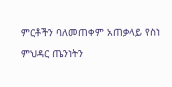ምርቶችን ባለመጠቀም አጠቃላይ የስነ ምህዳር ጤንነትን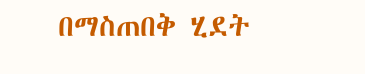በማስጠበቅ ሂደት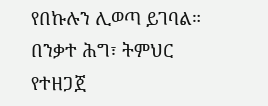የበኩሉን ሊወጣ ይገባል።
በንቃተ ሕግ፣ ትምህር የተዘጋጀ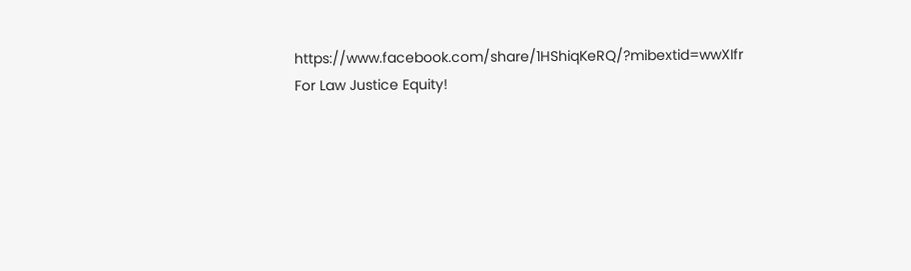https://www.facebook.com/share/1HShiqKeRQ/?mibextid=wwXIfr
For Law Justice Equity!